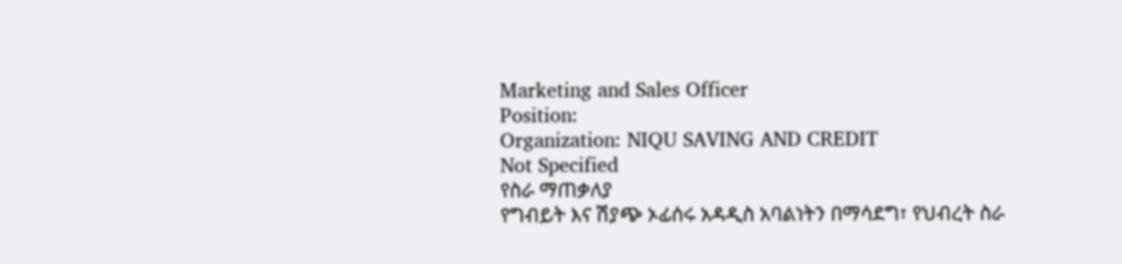Marketing and Sales Officer
Position:
Organization: NIQU SAVING AND CREDIT
Not Specified
የስራ ማጠቃለያ
የግብይት እና ሽያጭ ኦፊሰሩ አዳዲስ አባልነትን በማሳደግ፣ የህብረት ስራ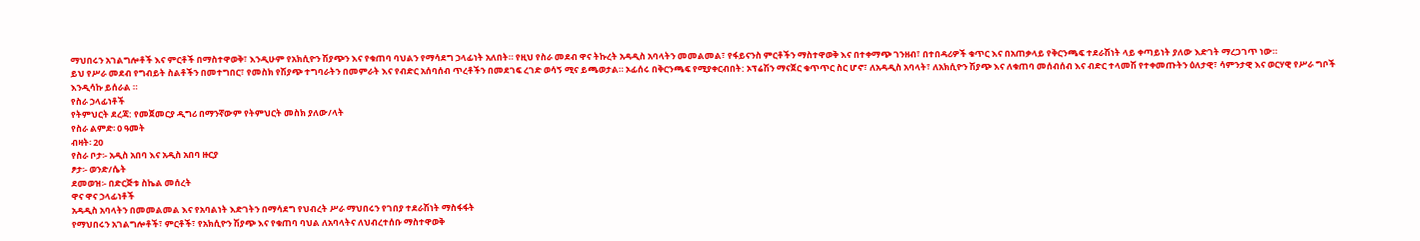ማህበሩን አገልግሎቶች እና ምርቶች በማስተዋወቅ፣ እንዲሁም የአክሲዮን ሽያጭን እና የቁጠባ ባህልን የማሳደግ ኃላፊነት አለበት። የዚህ የስራ መደብ ዋና ትኩረት አዳዲስ አባላትን መመልመል፣ የፋይናንስ ምርቶችን ማስተዋወቅ እና በተቀማጭ ገንዘብ፣ በተበዳሪዎች ቁጥር እና በአጠቃላይ የቅርንጫፍ ተደራሽነት ላይ ቀጣይነት ያለው እድገት ማረጋገጥ ነው።
ይህ የሥራ መደብ የግብይት ስልቶችን በመተግበር፣ የመስክ የሽያጭ ተግባራትን በመምራት እና የብድር አሰባሰብ ጥረቶችን በመደገፍ ረገድ ወሳኝ ሚና ይጫወታል። ኦፊሰሩ በቅርንጫፍ የሚያቀርብበት: ኦፕሬሽን ማናጀር ቁጥጥር ስር ሆኖ፣ ለአዳዲስ አባላት፣ ለአክሲዮን ሽያጭ እና ለቁጠባ መሰብሰብ እና ብድር ተላመሽ የተቀመጡትን ዕለታዊ፣ ሳምንታዊ እና ወርሃዊ የሥራ ግቦች እንዲሳኩ ይሰራል ።
የስራ ኃላፊነቶች
የትምህርት ደረጃ: የመጀመርያ ዲግሪ በማንኛውም የትምህርት መስክ ያለው/ላት
የስራ ልምድ፡ 0 ዓመት
ብዛት፡ 20
የስራ ቦታ፡- አዲስ አበባ እና አዲስ አበባ ዙርያ
ፆታ፡- ወንድ/ሴት
ደመወዝ፡- በድርጅቱ ስኬል መሰረት
ዋና ዋና ኃላፊነቶች
አዳዲስ አባላትን በመመልመል እና የአባልነት እድገትን በማሳደግ የህብረት ሥራ ማህበሩን የገበያ ተደራሽነት ማስፋፋት
የማህበሩን አገልግሎቶች፣ ምርቶች፣ የአክሲዮን ሽያጭ እና የቁጠባ ባህል ለአባላትና ለህብረተሰቡ ማስተዋወቅ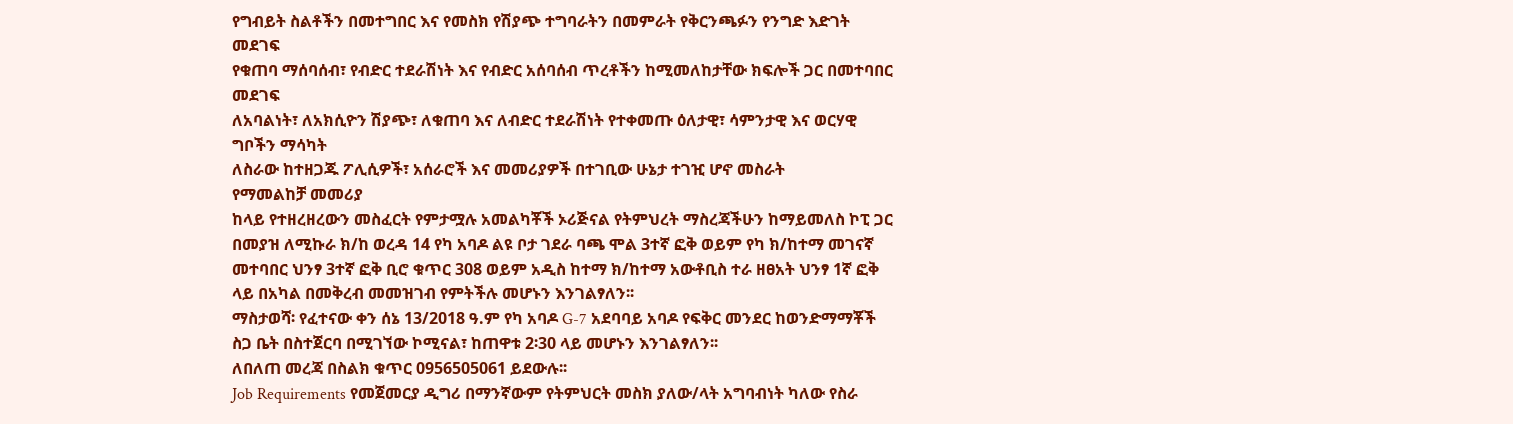የግብይት ስልቶችን በመተግበር እና የመስክ የሽያጭ ተግባራትን በመምራት የቅርንጫፉን የንግድ እድገት መደገፍ
የቁጠባ ማሰባሰብ፣ የብድር ተደራሽነት እና የብድር አሰባሰብ ጥረቶችን ከሚመለከታቸው ክፍሎች ጋር በመተባበር መደገፍ
ለአባልነት፣ ለአክሲዮን ሽያጭ፣ ለቁጠባ እና ለብድር ተደራሽነት የተቀመጡ ዕለታዊ፣ ሳምንታዊ እና ወርሃዊ ግቦችን ማሳካት
ለስራው ከተዘጋጁ ፖሊሲዎች፣ አሰራሮች እና መመሪያዎች በተገቢው ሁኔታ ተገዢ ሆኖ መስራት
የማመልከቻ መመሪያ
ከላይ የተዘረዘረውን መስፈርት የምታሟሉ አመልካቾች ኦሪጅናል የትምህረት ማስረጃችሁን ከማይመለስ ኮፒ ጋር በመያዝ ለሚኩራ ክ/ከ ወረዳ 14 የካ አባዶ ልዩ ቦታ ገደራ ባጫ ሞል 3ተኛ ፎቅ ወይም የካ ክ/ከተማ መገናኛ መተባበር ህንፃ 3ተኛ ፎቅ ቢሮ ቁጥር 308 ወይም አዲስ ከተማ ክ/ከተማ አውቶቢስ ተራ ዘፀአት ህንፃ 1ኛ ፎቅ ላይ በአካል በመቅረብ መመዝገብ የምትችሉ መሆኑን እንገልፃለን፡፡
ማስታወሻ፡ የፈተናው ቀን ሰኔ 13/2018 ዓ.ም የካ አባዶ G-7 አደባባይ አባዶ የፍቅር መንደር ከወንድማማቾች ስጋ ቤት በስተጀርባ በሚገኘው ኮሚናል፣ ከጠዋቱ 2፡30 ላይ መሆኑን እንገልፃለን፡፡
ለበለጠ መረጃ በስልክ ቁጥር 0956505061 ይደውሉ፡፡
Job Requirements የመጀመርያ ዲግሪ በማንኛውም የትምህርት መስክ ያለው/ላት አግባብነት ካለው የስራ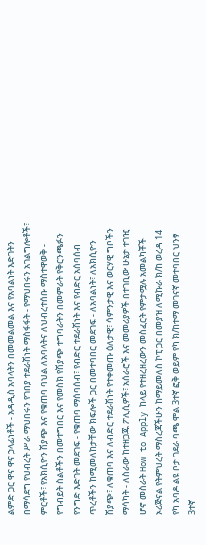ልምድ ጋር ዋና ዋና ኃላፊነቶች - አዳዲስ አባላትን በመመልመል እና የአባልነት እድገትን በማሳደግ የህብረት ሥራ ማህበሩን የገበያ ተደራሽነት ማስፋፋት - የማህበሩን አገልግሎቶች፣ ምርቶች፣ የአክሲዮን ሽያጭ እና የቁጠባ ባህል ለአባላትና ለህብረተሰቡ ማስተዋወቅ - የግብይት ስልቶችን በመተግበር እና የመስክ የሽያጭ ተግባራትን በመምራት የቅርንጫፉን የንግድ እድገት መደገፍ - የቁጠባ ማሰባሰብ፣ የብድር ተደራሽነት እና የብድር አሰባሰብ ጥረቶችን ከሚመለከታቸው ክፍሎች ጋር በመተባበር መደገፍ - ለአባልነት፣ ለአክሲዮን ሽያጭ፣ ለቁጠባ እና ለብድር ተደራሽነት የተቀመጡ ዕለታዊ፣ ሳምንታዊ እና ወርሃዊ ግቦችን ማሳካት - ለስራው ከተዘጋጁ ፖሊሲዎች፣ አሰራሮች እና መመሪያዎች በተገቢው ሁኔታ ተገዢ ሆኖ መስራት How to Apply ከላይ የተዘረዘረውን መስፈርት የምታሟሉ አመልካቾች ኦሪጅናል የትምህረት ማስረጃችሁን ከማይመለስ ኮፒ ጋር በመያዝ ለሚኩራ ክ/ከ ወረዳ 14 የካ አባዶ ልዩ ቦታ ገደራ ባጫ ሞል 3ተኛ ፎቅ ወይም የካ ክ/ከተማ መገናኛ መተባበር ህንፃ 3ተኛ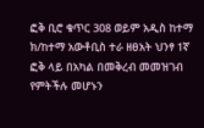ፎቅ ቢሮ ቁጥር 308 ወይም አዲስ ከተማ ክ/ከተማ አውቶቢስ ተራ ዘፀአት ህንፃ 1ኛ ፎቅ ላይ በአካል በመቅረብ መመዝገብ የምትችሉ መሆኑን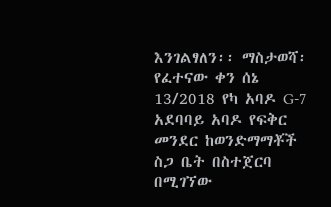እንገልፃለን፡፡ ማስታወሻ፡ የፈተናው ቀን ሰኔ 13/2018 የካ አባዶ G-7 አደባባይ አባዶ የፍቅር መንደር ከወንድማማቾች ስጋ ቤት በስተጀርባ በሚገኘው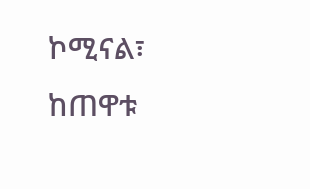ኮሚናል፣ ከጠዋቱ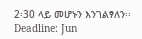2፡30 ላይ መሆኑን እንገልፃለን፡፡Deadline: Jun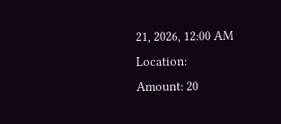21, 2026, 12:00 AM
Location:
Amount: 20